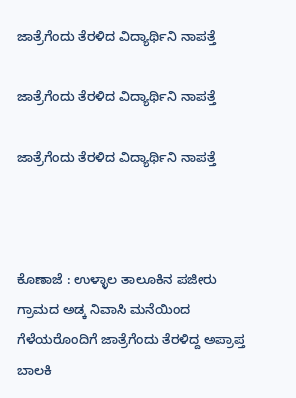ಜಾತ್ರೆಗೆಂದು ತೆರಳಿದ ವಿದ್ಯಾರ್ಥಿನಿ ನಾಪತ್ತೆ

ಜಾತ್ರೆಗೆಂದು ತೆರಳಿದ ವಿದ್ಯಾರ್ಥಿನಿ ನಾಪತ್ತೆ

ಜಾತ್ರೆಗೆಂದು ತೆರಳಿದ ವಿದ್ಯಾರ್ಥಿನಿ ನಾಪತ್ತೆ



ಕೊಣಾಜೆ : ಉಳ್ಳಾಲ ತಾಲೂಕಿನ ಪಜೀರು ಗ್ರಾಮದ ಅಡ್ಕ ನಿವಾಸಿ ಮನೆಯಿಂದ ಗೆಳೆಯರೊಂದಿಗೆ ಜಾತ್ರೆಗೆಂದು ತೆರಳಿದ್ದ ಅಪ್ರಾಪ್ತ ಬಾಲಕಿ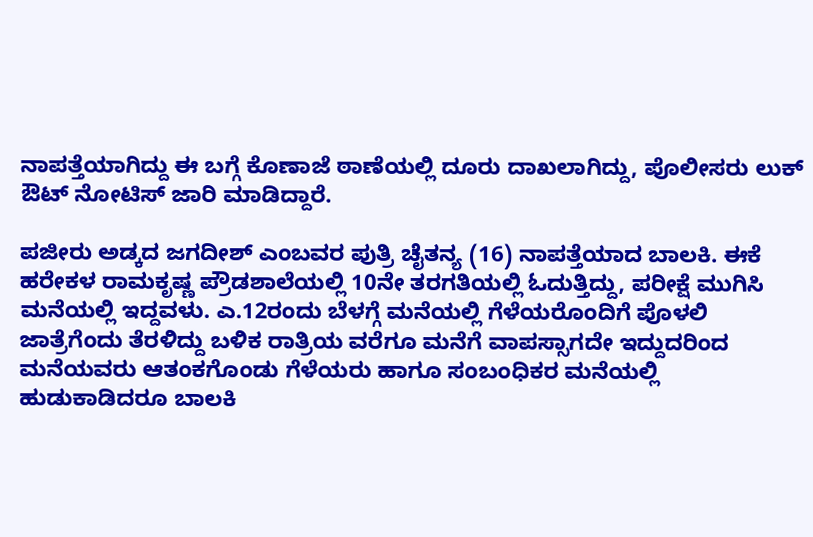ನಾಪತ್ತೆಯಾಗಿದ್ದು ಈ ಬಗ್ಗೆ ಕೊಣಾಜೆ ಠಾಣೆಯಲ್ಲಿ ದೂರು ದಾಖಲಾಗಿದ್ದು, ಪೊಲೀಸರು ಲುಕ್ ಔಟ್ ನೋಟಿಸ್‌ ಜಾರಿ ಮಾಡಿದ್ದಾರೆ.

ಪಜೀರು ಅಡ್ಕದ ಜಗದೀಶ್ ಎಂಬವರ ಪುತ್ರಿ ಚೈತನ್ಯ (16) ನಾಪತ್ತೆಯಾದ ಬಾಲಕಿ. ಈಕೆ ಹರೇಕಳ ರಾಮಕೃಷ್ಣ ಪ್ರೌಡಶಾಲೆಯಲ್ಲಿ 10ನೇ ತರಗತಿಯಲ್ಲಿ ಓದುತ್ತಿದ್ದು, ಪರೀಕ್ಷೆ ಮುಗಿಸಿ ಮನೆಯಲ್ಲಿ ಇದ್ದವಳು. ಎ.12ರಂದು ಬೆಳಗ್ಗೆ ಮನೆಯಲ್ಲಿ ಗೆಳೆಯರೊಂದಿಗೆ ಪೊಳಲಿ ಜಾತ್ರೆಗೆಂದು ತೆರಳಿದ್ದು ಬಳಿಕ ರಾತ್ರಿಯ ವರೆಗೂ ಮನೆಗೆ ವಾಪಸ್ಸಾಗದೇ ಇದ್ದುದರಿಂದ ಮನೆಯವರು ಆತಂಕಗೊಂಡು ಗೆಳೆಯರು ಹಾಗೂ ಸಂಬಂಧಿಕರ ಮನೆಯಲ್ಲಿ ಹುಡುಕಾಡಿದರೂ ಬಾಲಕಿ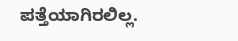ಪತ್ತೆಯಾಗಿರಲಿಲ್ಲ.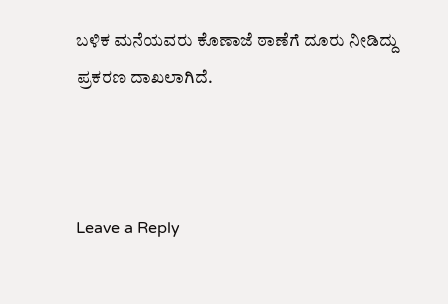ಬಳಿಕ ಮನೆಯವರು ಕೊಣಾಜೆ ಠಾಣೆಗೆ ದೂರು ನೀಡಿದ್ದು ಪ್ರಕರಣ ದಾಖಲಾಗಿದೆ.



Leave a Reply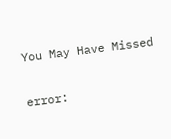You May Have Missed

error: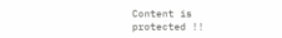Content is protected !!